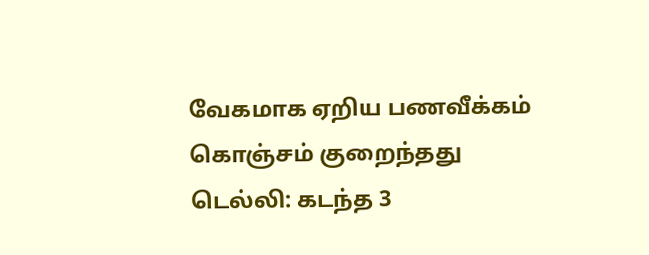வேகமாக ஏறிய பணவீக்கம் கொஞ்சம் குறைந்தது
டெல்லி: கடந்த 3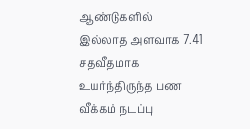ஆண்டுகளில் இல்லாத அளவாக 7.41 சதவீதமாக உயர்ந்திருந்த பண வீக்கம் நடப்பு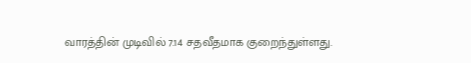வாரத்தின் முடிவில் 7.14 சதவீதமாக குறைந்துள்ளது.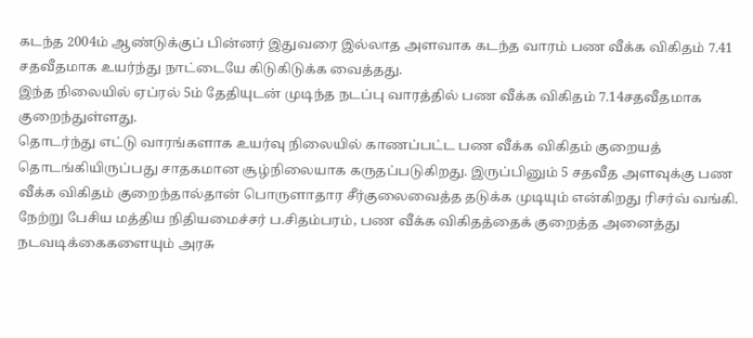கடந்த 2004ம் ஆண்டுக்குப் பின்னர் இதுவரை இல்லாத அளவாக கடந்த வாரம் பண வீக்க விகிதம் 7.41 சதவீதமாக உயர்ந்து நாட்டையே கிடுகிடுக்க வைத்தது.
இந்த நிலையில் ஏப்ரல் 5ம் தேதியுடன் முடிந்த நடப்பு வாரத்தில் பண வீக்க விகிதம் 7.14சதவீதமாக குறைந்துள்ளது.
தொடர்ந்து எட்டு வாரங்களாக உயர்வு நிலையில் காணப்பட்ட பண வீக்க விகிதம் குறையத் தொடங்கியிருப்பது சாதகமான சூழ்நிலையாக கருதப்படுகிறது. இருப்பினும் 5 சதவீத அளவுக்கு பண வீக்க விகிதம் குறைந்தால்தான் பொருளாதார சீர்குலைவைத்த தடுக்க முடியும் என்கிறது ரிசர்வ் வங்கி.
நேற்று பேசிய மத்திய நிதியமைச்சர் ப.சிதம்பரம், பண வீக்க விகிதத்தைக் குறைத்த அனைத்து நடவடிக்கைகளையும் அரசு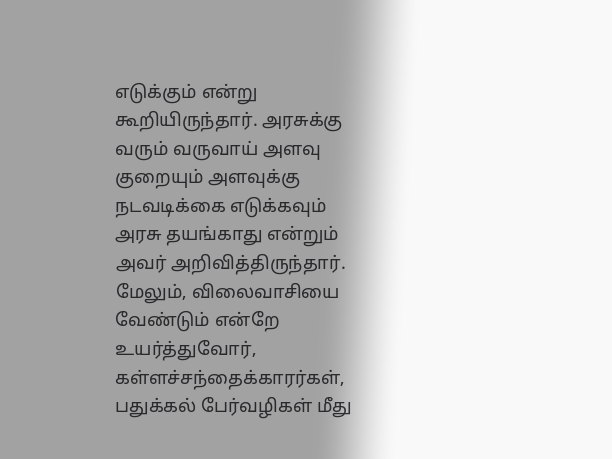எடுக்கும் என்று கூறியிருந்தார். அரசுக்கு வரும் வருவாய் அளவு குறையும் அளவுக்கு நடவடிக்கை எடுக்கவும் அரசு தயங்காது என்றும் அவர் அறிவித்திருந்தார்.
மேலும், விலைவாசியை வேண்டும் என்றே உயர்த்துவோர், கள்ளச்சந்தைக்காரர்கள், பதுக்கல் பேர்வழிகள் மீது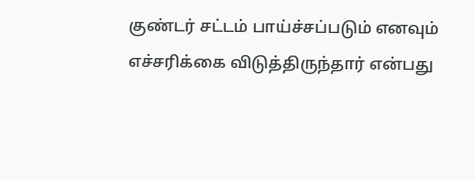குண்டர் சட்டம் பாய்ச்சப்படும் எனவும் எச்சரிக்கை விடுத்திருந்தார் என்பது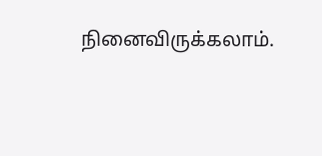நினைவிருக்கலாம்.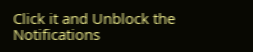Click it and Unblock the Notifications